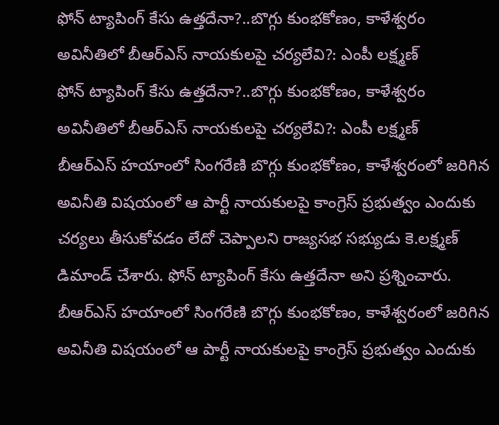ఫోన్ ట్యాపింగ్ కేసు ఉత్తదేనా?..బొగ్గు కుంభకోణం, కాళేశ్వరం అవినీతిలో బీఆర్ఎస్ నాయకులపై చర్యలేవి?: ఎంపీ లక్ష్మణ్
ఫోన్ ట్యాపింగ్ కేసు ఉత్తదేనా?..బొగ్గు కుంభకోణం, కాళేశ్వరం అవినీతిలో బీఆర్ఎస్ నాయకులపై చర్యలేవి?: ఎంపీ లక్ష్మణ్
బీఆర్ఎస్ హయాంలో సింగరేణి బొగ్గు కుంభకోణం, కాళేశ్వరంలో జరిగిన అవినీతి విషయంలో ఆ పార్టీ నాయకులపై కాంగ్రెస్ ప్రభుత్వం ఎందుకు చర్యలు తీసుకోవడం లేదో చెప్పాలని రాజ్యసభ సభ్యుడు కె.లక్ష్మణ్ డిమాండ్ చేశారు. ఫోన్ ట్యాపింగ్ కేసు ఉత్తదేనా అని ప్రశ్నించారు.
బీఆర్ఎస్ హయాంలో సింగరేణి బొగ్గు కుంభకోణం, కాళేశ్వరంలో జరిగిన అవినీతి విషయంలో ఆ పార్టీ నాయకులపై కాంగ్రెస్ ప్రభుత్వం ఎందుకు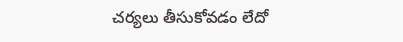చర్యలు తీసుకోవడం లేదో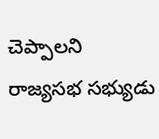చెప్పాలని రాజ్యసభ సభ్యుడు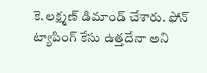కె.లక్ష్మణ్ డిమాండ్ చేశారు. ఫోన్ ట్యాపింగ్ కేసు ఉత్తదేనా అని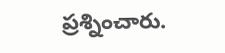ప్రశ్నించారు.